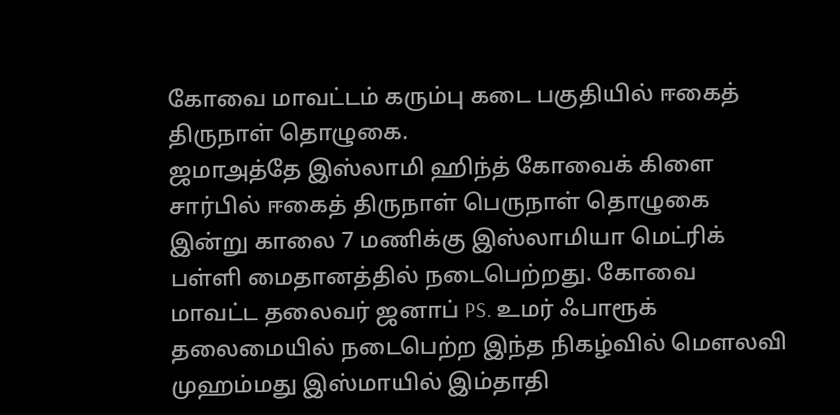கோவை மாவட்டம் கரும்பு கடை பகுதியில் ஈகைத் திருநாள் தொழுகை.
ஜமாஅத்தே இஸ்லாமி ஹிந்த் கோவைக் கிளை சார்பில் ஈகைத் திருநாள் பெருநாள் தொழுகை இன்று காலை 7 மணிக்கு இஸ்லாமியா மெட்ரிக் பள்ளி மைதானத்தில் நடைபெற்றது. கோவை மாவட்ட தலைவர் ஜனாப் PS. உமர் ஃபாரூக் தலைமையில் நடைபெற்ற இந்த நிகழ்வில் மௌலவி முஹம்மது இஸ்மாயில் இம்தாதி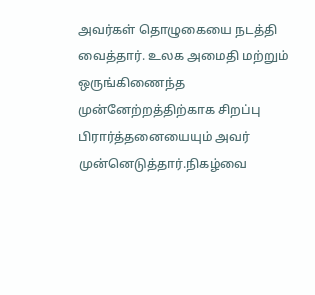அவர்கள் தொழுகையை நடத்தி வைத்தார். உலக அமைதி மற்றும் ஒருங்கிணைந்த முன்னேற்றத்திற்காக சிறப்பு பிரார்த்தனையையும் அவர் முன்னெடுத்தார்.நிகழ்வை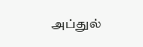அப்துல்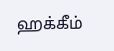ஹக்கீம்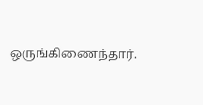ஒருங்கிணைந்தார்.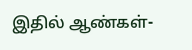இதில் ஆண்கள்-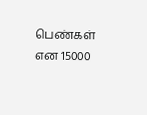பெண்கள் என 15000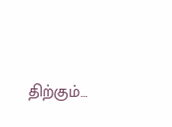திற்கும்…